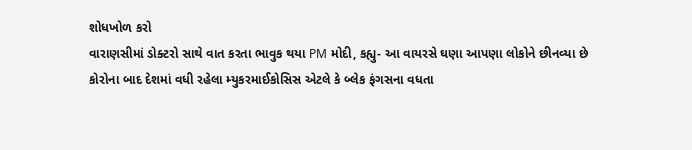શોધખોળ કરો
વારાણસીમાં ડોક્ટરો સાથે વાત કરતા ભાવુક થયા PM મોદી, કહ્યુ- આ વાયરસે ઘણા આપણા લોકોને છીનવ્યા છે
કોરોના બાદ દેશમાં વધી રહેલા મ્યુકરમાઈકોસિસ એટલે કે બ્લેક ફંગસના વધતા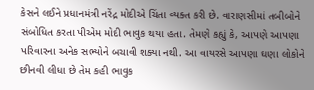કેસને લઈને પ્રધાનમંત્રી નરેંદ્ર મોદીએ ચિંતા વ્યક્ત કરી છે. વારાણસીમાં તબીબોને સંબોધિત કરતા પીએમ મોદી ભાવુક થયા હતા. તેમણે કહ્યું કે, આપણે આપણા પરિવારના અનેક સભ્યોને બચાવી શક્યા નથી. આ વાયરસે આપણા ઘણા લોકોને છીનવી લીધા છે તેમ કહી ભાવુક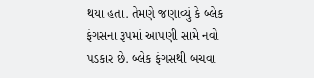થયા હતા. તેમણે જણાવ્યું કે બ્લેક ફંગસના રૂપમાં આપણી સામે નવો પડકાર છે. બ્લેક ફંગસથી બચવા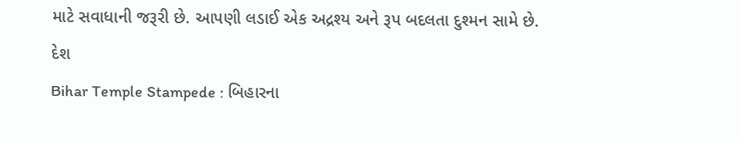માટે સવાધાની જરૂરી છે. આપણી લડાઈ એક અદ્રશ્ય અને રૂપ બદલતા દુશ્મન સામે છે.
દેશ
Bihar Temple Stampede : બિહારના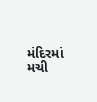મંદિરમાં મચી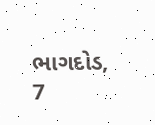ભાગદોડ, 7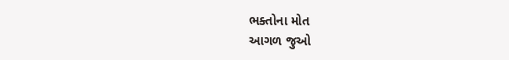ભક્તોના મોત
આગળ જુઓ